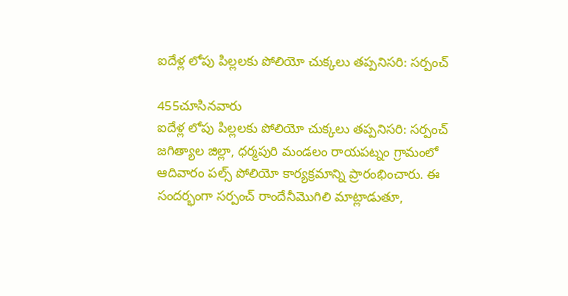ఐదేళ్ల లోపు పిల్లలకు పోలియో చుక్కలు తప్పనిసరి: సర్పంచ్

455చూసినవారు
ఐదేళ్ల లోపు పిల్లలకు పోలియో చుక్కలు తప్పనిసరి: సర్పంచ్
జగిత్యాల జిల్లా, ధర్మపురి మండలం రాయపట్నం గ్రామంలో ఆదివారం పల్స్ పోలియో కార్యక్రమాన్ని ప్రారంభించారు. ఈ సందర్భంగా సర్పంచ్ రాందేనీమొగిలి మాట్లాడుతూ,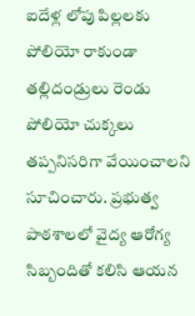ఐదేళ్ల లోపు పిల్లలకు పోలియో రాకుండా తల్లిదండ్రులు రెండు పోలియో చుక్కలు తప్పనిసరిగా వేయించాలని సూచించారు. ప్రభుత్వ పాఠశాలలో వైద్య ఆరోగ్య సిబ్బందితో కలిసి ఆయన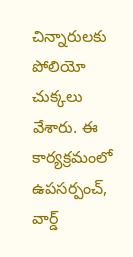చిన్నారులకు పోలియో చుక్కలు వేశారు. ఈ కార్యక్రమంలో ఉపసర్పంచ్, వార్డ్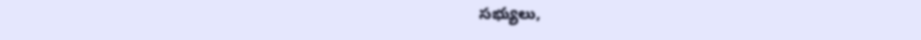సభ్యులు,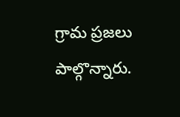గ్రామ ప్రజలు పాల్గొన్నారు.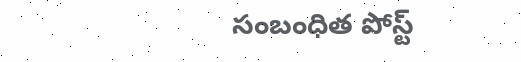సంబంధిత పోస్ట్